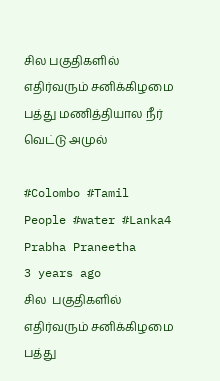சில பகுதிகளில் எதிர்வரும் சனிக்கிழமை பத்து மணித்தியால நீர் வெட்டு அமுல்

#Colombo #Tamil People #water #Lanka4
Prabha Praneetha
3 years ago
சில  பகுதிகளில் எதிர்வரும் சனிக்கிழமை  பத்து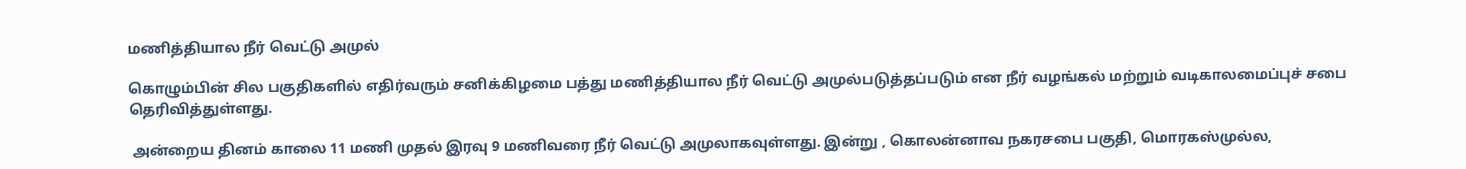மணித்தியால நீர் வெட்டு அமுல்

கொழும்பின் சில பகுதிகளில் எதிர்வரும் சனிக்கிழமை பத்து மணித்தியால நீர் வெட்டு அமுல்படுத்தப்படும் என நீர் வழங்கல் மற்றும் வடிகாலமைப்புச் சபை தெரிவித்துள்ளது.

 அன்றைய தினம் காலை 11 மணி முதல் இரவு 9 மணிவரை நீர் வெட்டு அமுலாகவுள்ளது. இன்று , கொலன்னாவ நகரசபை பகுதி, மொரகஸ்முல்ல,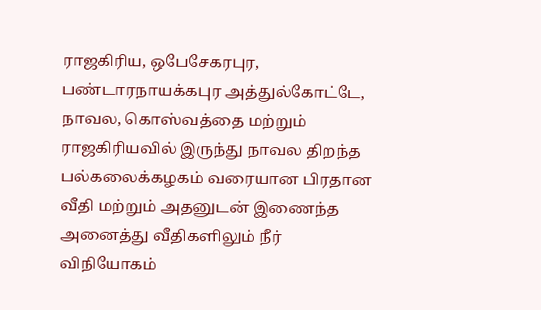ராஜகிரிய, ஒபேசேகரபுர, பண்டாரநாயக்கபுர அத்துல்கோட்டே, நாவல, கொஸ்வத்தை மற்றும் ராஜகிரியவில் இருந்து நாவல திறந்த பல்கலைக்கழகம் வரையான பிரதான வீதி மற்றும் அதனுடன் இணைந்த அனைத்து வீதிகளிலும் நீர் விநியோகம்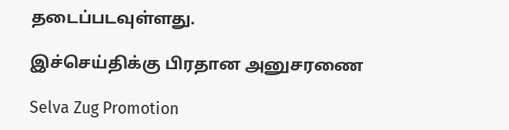தடைப்படவுள்ளது.

இச்செய்திக்கு பிரதான அனுசரணை

Selva Zug Promotion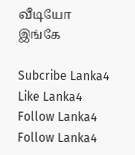வீடியோ இங்கே

Subcribe Lanka4
Like Lanka4
Follow Lanka4
Follow Lanka4